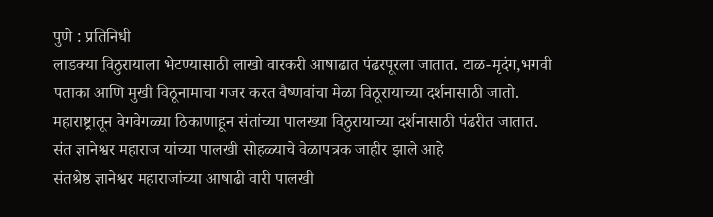पुणे : प्रतिनिधी
लाडक्या विठुरायाला भेटण्यासाठी लाखो वारकरी आषाढात पंढरपूरला जातात. टाळ-मृदंग,भगवी पताका आणि मुखी विठूनामाचा गजर करत वैष्णवांचा मेळा विठूरायाच्या दर्शनासाठी जातो. महाराष्ट्रातून वेगवेगळ्या ठिकाणाहून संतांच्या पालख्या विठुरायाच्या दर्शनासाठी पंढरीत जातात. संत ज्ञानेश्वर महाराज यांच्या पालखी सोहळ्याचे वेळापत्रक जाहीर झाले आहे
संतश्रेष्ठ ज्ञानेश्वर महाराजांच्या आषाढी वारी पालखी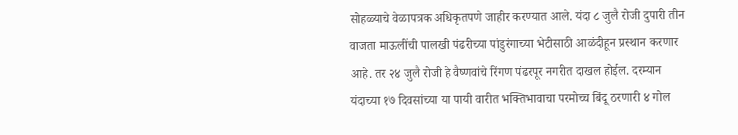सोहळ्याचे वेळापत्रक अधिकृतपणे जाहीर करण्यात आले. यंदा ८ जुलै रोजी दुपारी तीन वाजता माऊलींची पालखी पंढरीच्या पांडुरंगाच्या भेटीसाठी आळंदीहून प्रस्थान करणार आहे. तर २४ जुलै रोजी हे वैष्णवांचे रिंगण पंढरपूर नगरीत दाखल होईल. दरम्यान यंदाच्या १७ दिवसांच्या या पायी वारीत भक्तिभावाचा परमोच्च बिंदू ठरणारी ४ गोल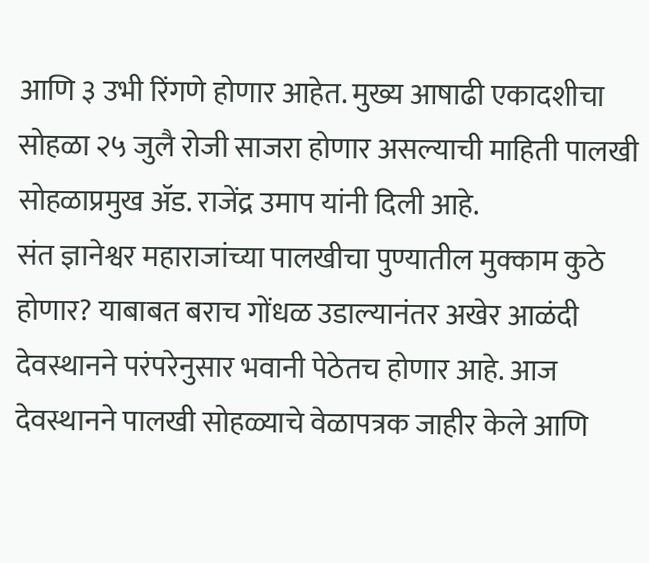आणि ३ उभी रिंगणे होणार आहेत. मुख्य आषाढी एकादशीचा सोहळा २५ जुलै रोजी साजरा होणार असल्याची माहिती पालखी सोहळाप्रमुख ॲड. राजेंद्र उमाप यांनी दिली आहे.
संत ज्ञानेश्वर महाराजांच्या पालखीचा पुण्यातील मुक्काम कुठे होणार? याबाबत बराच गोंधळ उडाल्यानंतर अखेर आळंदी देवस्थानने परंपरेनुसार भवानी पेठेतच होणार आहे. आज देवस्थानने पालखी सोहळ्याचे वेळापत्रक जाहीर केले आणि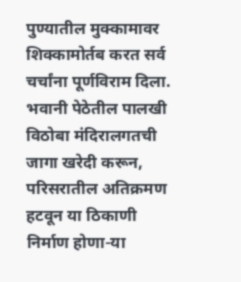पुण्यातील मुक्कामावर शिक्कामोर्तब करत सर्व चर्चांना पूर्णविराम दिला. भवानी पेठेतील पालखी विठोबा मंदिरालगतची जागा खरेदी करून, परिसरातील अतिक्रमण हटवून या ठिकाणी निर्माण होणा-या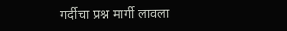गर्दीचा प्रश्न मार्गी लावला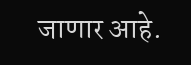जाणार आहे.